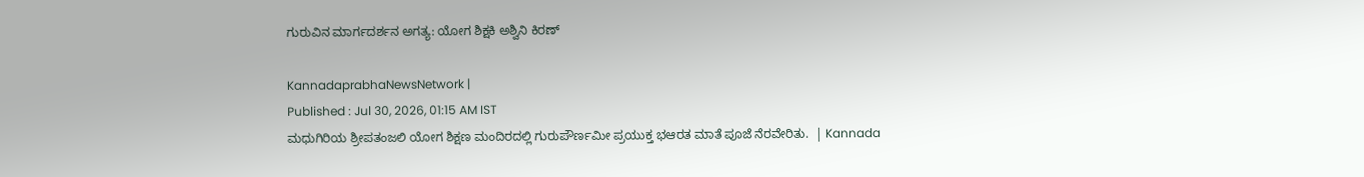ಗುರುವಿನ ಮಾರ್ಗದರ್ಶನ ಅಗತ್ಯ: ಯೋಗ ಶಿಕ್ಷಕಿ ಅಶ್ವಿನಿ ಕಿರಣ್

KannadaprabhaNewsNetwork |
Published : Jul 30, 2026, 01:15 AM IST
ಮಧುಗಿರಿಯ ಶ್ರೀಪತಂಜಲಿ ಯೋಗ ಶಿಕ್ಷಣ ಮಂದಿರದಲ್ಲಿ ಗುರುಪೌರ್ಣಮೀ ಪ್ರಯುಕ್ತ ಭಆರತ ಮಾತೆ ಪೂಜೆ ನೆರವೇರಿತು.  | Kannada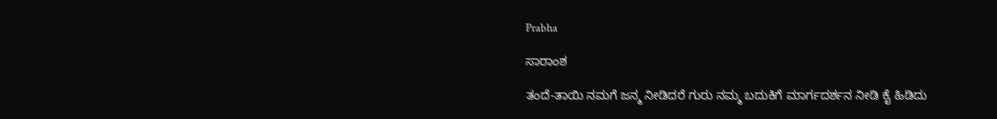Prabha

ಸಾರಾಂಶ

ತಂದೆ-ತಾಯಿ ನಮಗೆ ಜನ್ಮ ನೀಡಿದರೆ ಗುರು ನಮ್ಮ ಬದುಕಿಗೆ ಮಾರ್ಗದರ್ಶನ ನೀಡಿ ಕೈ ಹಿಡಿದು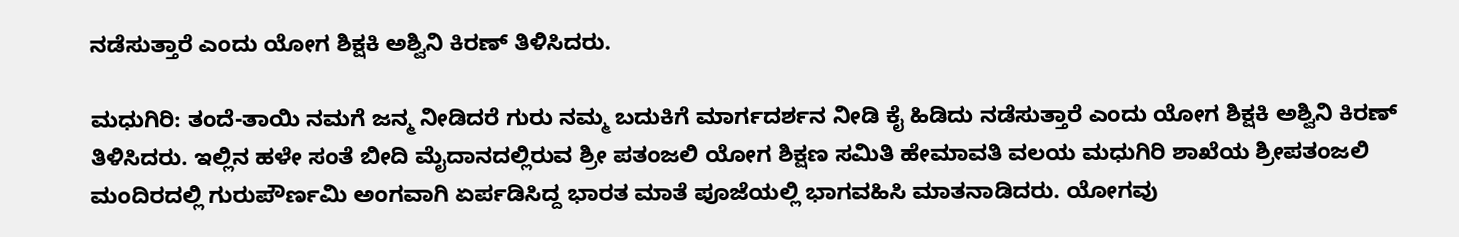ನಡೆಸುತ್ತಾರೆ ಎಂದು ಯೋಗ ಶಿಕ್ಷಕಿ ಅಶ್ವಿನಿ ಕಿರಣ್ ತಿಳಿಸಿದರು.

ಮಧುಗಿರಿ: ತಂದೆ-ತಾಯಿ ನಮಗೆ ಜನ್ಮ ನೀಡಿದರೆ ಗುರು ನಮ್ಮ ಬದುಕಿಗೆ ಮಾರ್ಗದರ್ಶನ ನೀಡಿ ಕೈ ಹಿಡಿದು ನಡೆಸುತ್ತಾರೆ ಎಂದು ಯೋಗ ಶಿಕ್ಷಕಿ ಅಶ್ವಿನಿ ಕಿರಣ್ ತಿಳಿಸಿದರು. ಇಲ್ಲಿನ ಹಳೇ ಸಂತೆ ಬೀದಿ ಮೈದಾನದಲ್ಲಿರುವ ಶ್ರೀ ಪತಂಜಲಿ ಯೋಗ ಶಿಕ್ಷಣ ಸಮಿತಿ ಹೇಮಾವತಿ ವಲಯ ಮಧುಗಿರಿ ಶಾಖೆಯ ಶ್ರೀಪತಂಜಲಿ ಮಂದಿರದಲ್ಲಿ ಗುರುಪೌರ್ಣಮಿ ಅಂಗವಾಗಿ ಏರ್ಪಡಿಸಿದ್ದ ಭಾರತ ಮಾತೆ ಪೂಜೆಯಲ್ಲಿ ಭಾಗವಹಿಸಿ ಮಾತನಾಡಿದರು. ಯೋಗವು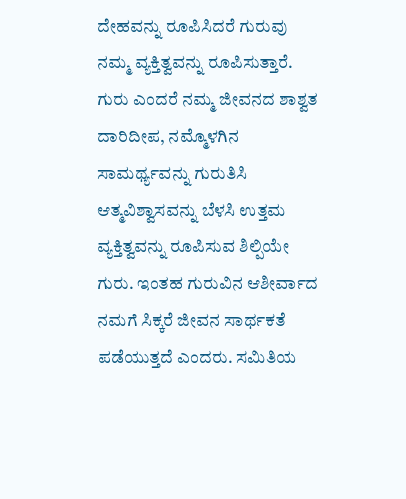ದೇಹವನ್ನು ರೂಪಿಸಿದರೆ ಗುರುವು ನಮ್ಮ ವ್ಯಕ್ತಿತ್ವವನ್ನು ರೂಪಿಸುತ್ತಾರೆ. ಗುರು ಎಂದರೆ ನಮ್ಮ ಜೀವನದ ಶಾಶ್ವತ ದಾರಿದೀಪ, ನಮ್ಮೊಳಗಿನ ಸಾಮರ್ಥ್ಯವನ್ನು ಗುರುತಿಸಿ ಆತ್ಮವಿಶ್ವಾಸವನ್ನು ಬೆಳಸಿ ಉತ್ತಮ ವ್ಯಕ್ತಿತ್ವವನ್ನು ರೂಪಿಸುವ ಶಿಲ್ಪಿಯೇ ಗುರು. ಇಂತಹ ಗುರುವಿನ ಆಶೀರ್ವಾದ ನಮಗೆ ಸಿಕ್ಕರೆ ಜೀವನ ಸಾರ್ಥಕತೆ ಪಡೆಯುತ್ತದೆ ಎಂದರು. ಸಮಿತಿಯ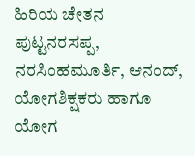ಹಿರಿಯ ಚೇತನ ಪುಟ್ಟನರಸಪ್ಪ, ನರಸಿಂಹಮೂರ್ತಿ, ಆನಂದ್, ಯೋಗಶಿಕ್ಷಕರು ಹಾಗೂ ಯೋಗ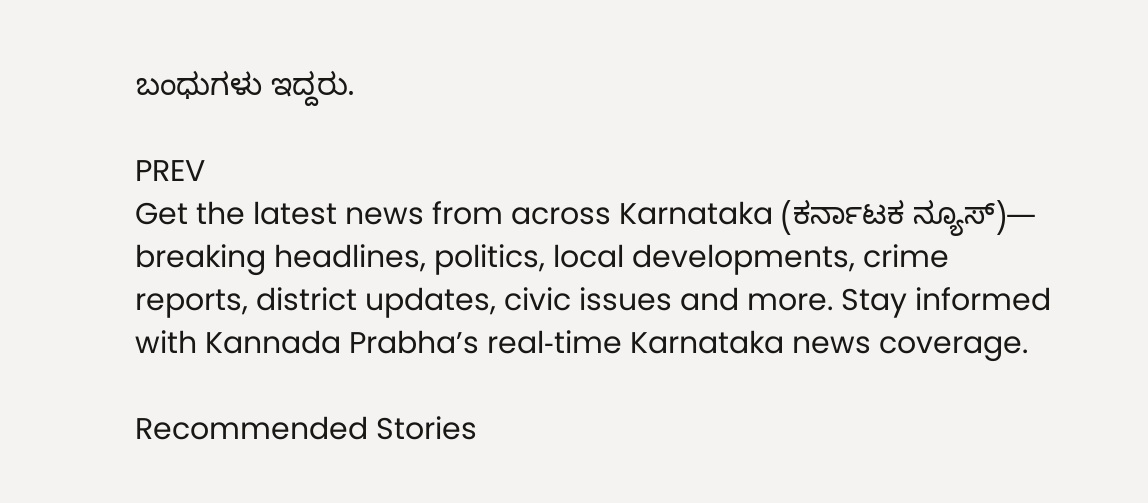ಬಂಧುಗಳು ಇದ್ದರು.

PREV
Get the latest news from across Karnataka (ಕರ್ನಾಟಕ ನ್ಯೂಸ್)— breaking headlines, politics, local developments, crime reports, district updates, civic issues and more. Stay informed with Kannada Prabha’s real‑time Karnataka news coverage.

Recommended Stories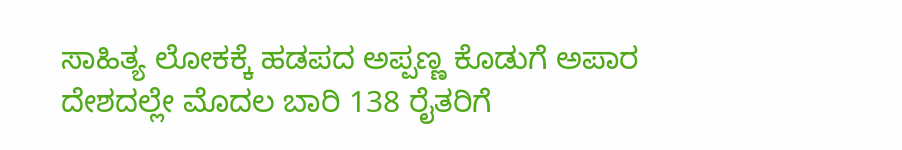ಸಾಹಿತ್ಯ ಲೋಕಕ್ಕೆ ಹಡಪದ ಅಪ್ಪಣ್ಣ ಕೊಡುಗೆ ಅಪಾರ
ದೇಶದಲ್ಲೇ ಮೊದಲ ಬಾರಿ 138 ರೈತರಿಗೆ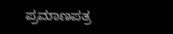ಪ್ರಮಾಣಪತ್ರ